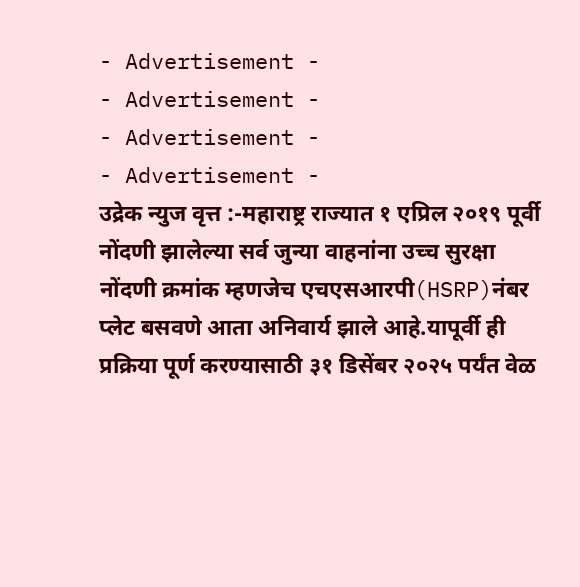- Advertisement -
- Advertisement -
- Advertisement -
- Advertisement -
उद्रेक न्युज वृत्त :-महाराष्ट्र राज्यात १ एप्रिल २०१९ पूर्वी नोंदणी झालेल्या सर्व जुन्या वाहनांना उच्च सुरक्षा नोंदणी क्रमांक म्हणजेच एचएसआरपी(HSRP)नंबर प्लेट बसवणे आता अनिवार्य झाले आहे.यापूर्वी ही प्रक्रिया पूर्ण करण्यासाठी ३१ डिसेंबर २०२५ पर्यंत वेळ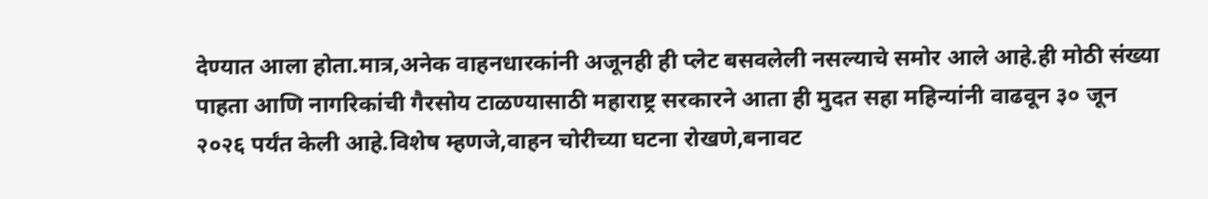देण्यात आला होता.मात्र,अनेक वाहनधारकांनी अजूनही ही प्लेट बसवलेली नसल्याचे समोर आले आहे.ही मोठी संख्या पाहता आणि नागरिकांची गैरसोय टाळण्यासाठी महाराष्ट्र सरकारने आता ही मुदत सहा महिन्यांनी वाढवून ३० जून २०२६ पर्यंत केली आहे.विशेष म्हणजे,वाहन चोरीच्या घटना रोखणे,बनावट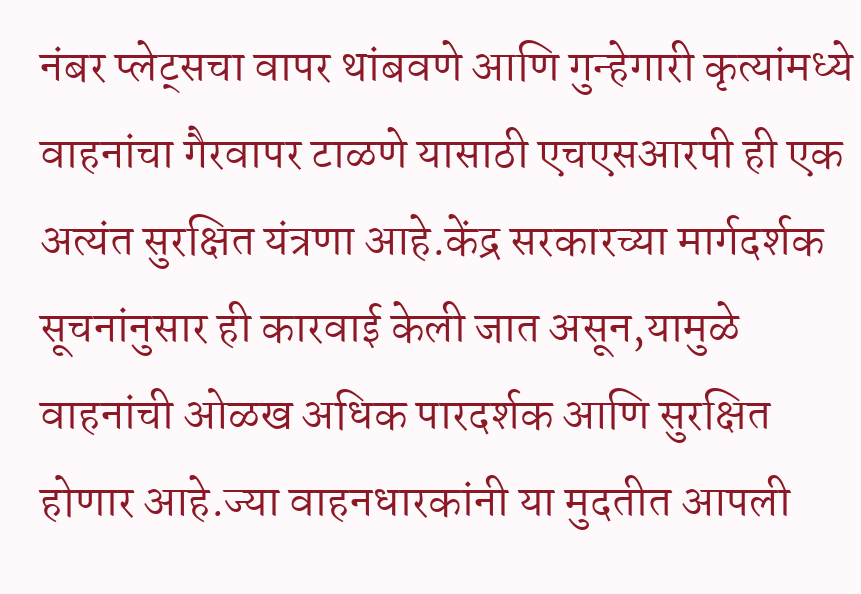नंबर प्लेट्सचा वापर थांबवणे आणि गुन्हेगारी कृत्यांमध्ये वाहनांचा गैरवापर टाळणे यासाठी एचएसआरपी ही एक अत्यंत सुरक्षित यंत्रणा आहे.केंद्र सरकारच्या मार्गदर्शक सूचनांनुसार ही कारवाई केली जात असून,यामुळे वाहनांची ओळख अधिक पारदर्शक आणि सुरक्षित होणार आहे.ज्या वाहनधारकांनी या मुदतीत आपली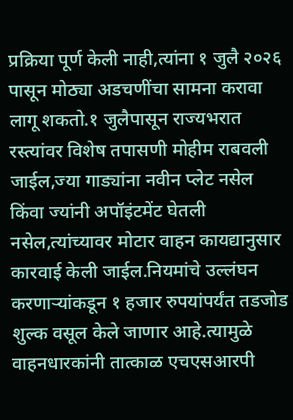प्रक्रिया पूर्ण केली नाही,त्यांना १ जुलै २०२६ पासून मोठ्या अडचणींचा सामना करावा लागू शकतो.१ जुलैपासून राज्यभरात रस्त्यांवर विशेष तपासणी मोहीम राबवली जाईल,ज्या गाड्यांना नवीन प्लेट नसेल किंवा ज्यांनी अपॉइंटमेंट घेतली नसेल,त्यांच्यावर मोटार वाहन कायद्यानुसार कारवाई केली जाईल.नियमांचे उल्लंघन करणाऱ्यांकडून १ हजार रुपयांपर्यंत तडजोड शुल्क वसूल केले जाणार आहे.त्यामुळे वाहनधारकांनी तात्काळ एचएसआरपी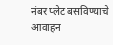नंबर प्लेट बसविण्याचे आवाहन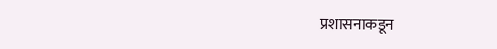प्रशासनाकडून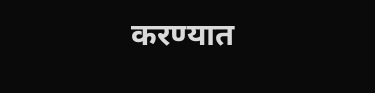करण्यात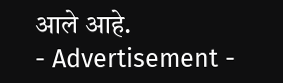आले आहे.
- Advertisement -